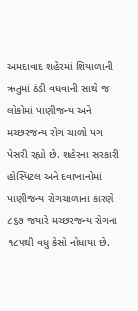અમદાવાદ શહેરમાં શિયાળાની ઋતુમાં ઠંડી વધવાની સાથે જ લોકોમાં પાણીજન્ય અને મચ્છરજન્ય રોગ ચાળો પગ પેસરી રહ્યો છે. શહેરના સરકારી હોસ્પિટલ અને દવાખાનોમાં પાણીજન્ય રોગચાળાના કારણે ૮૬૭ જયારે મચ્છરજન્ય રોગના ૧૮૫થી વધુ કેસો નોધાયા છે.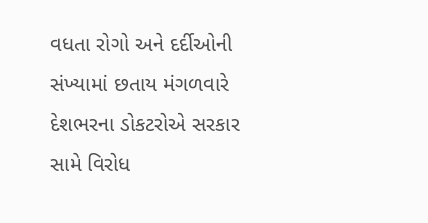વધતા રોગો અને દર્દીઓની સંખ્યામાં છતાય મંગળવારે દેશભરના ડોકટરોએ સરકાર સામે વિરોધ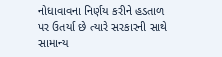નોધાવાવના નિર્ણય કરીને હડતાળ પર ઉતર્યા છે ત્યારે સરકારની સાથે સામાન્ય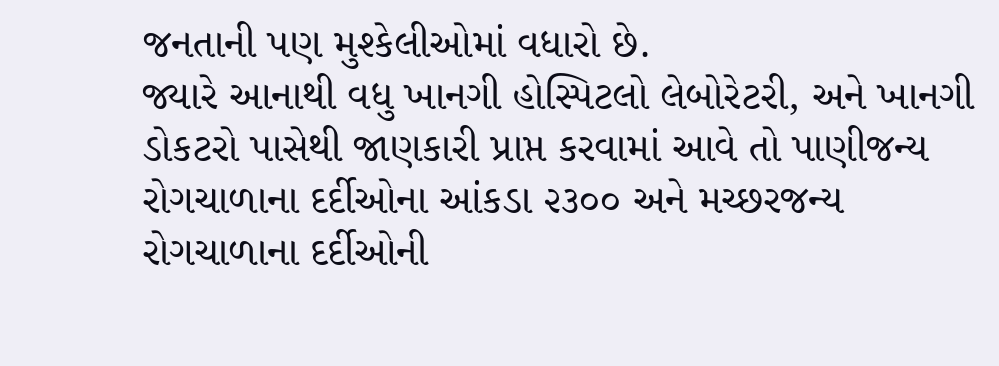જનતાની પણ મુશ્કેલીઓમાં વધારો છે.
જ્યારે આનાથી વધુ ખાનગી હોસ્પિટલો લેબોરેટરી, અને ખાનગી ડોકટરો પાસેથી જાણકારી પ્રાપ્ત કરવામાં આવે તો પાણીજન્ય રોગચાળાના દર્દીઓના આંકડા ૨૩૦૦ અને મચ્છરજન્ય રોગચાળાના દર્દીઓની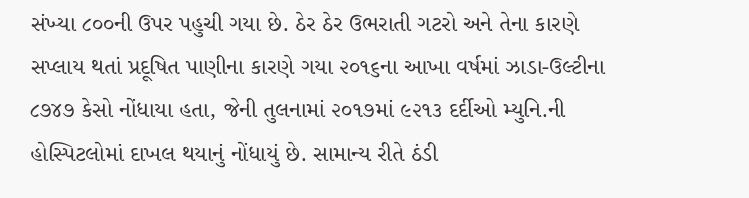સંખ્યા ૮૦૦ની ઉપર પહુચી ગયા છે. ઠેર ઠેર ઉભરાતી ગટરો અને તેના કારણે સપ્લાય થતાં પ્રદૂષિત પાણીના કારણે ગયા ૨૦૧૬ના આખા વર્ષમાં ઝાડા-ઉલ્ટીના ૮૭૪૭ કેસો નોંધાયા હતા, જેની તુલનામાં ૨૦૧૭માં ૯૨૧૩ દર્દીઓ મ્યુનિ.ની હોસ્પિટલોમાં દાખલ થયાનું નોંધાયું છે. સામાન્ય રીતે ઠંડી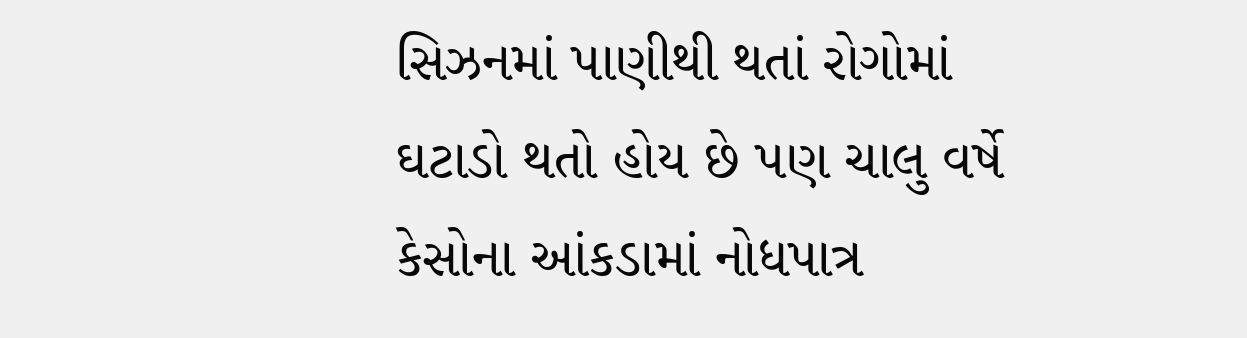સિઝનમાં પાણીથી થતાં રોગોમાં ઘટાડો થતો હોય છે પણ ચાલુ વર્ષે કેસોના આંકડામાં નોધપાત્ર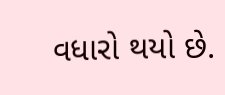વધારો થયો છે.